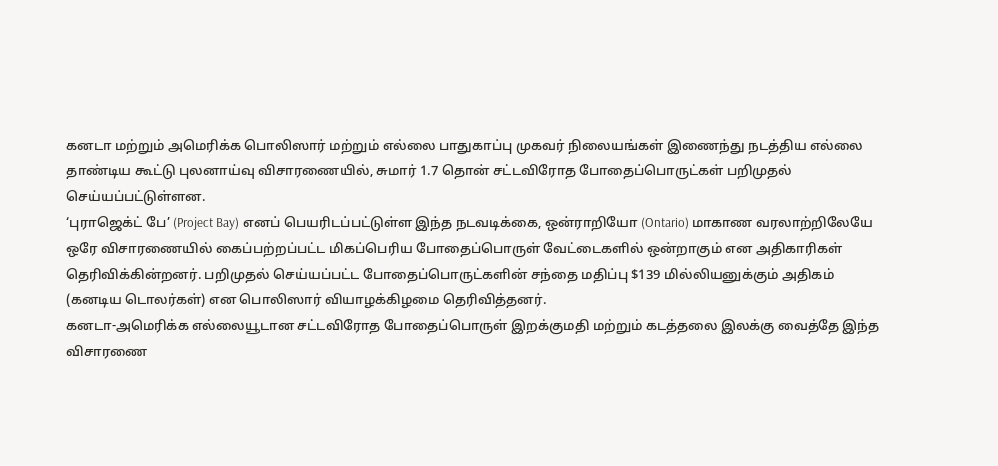கனடா மற்றும் அமெரிக்க பொலிஸார் மற்றும் எல்லை பாதுகாப்பு முகவர் நிலையங்கள் இணைந்து நடத்திய எல்லை தாண்டிய கூட்டு புலனாய்வு விசாரணையில், சுமார் 1.7 தொன் சட்டவிரோத போதைப்பொருட்கள் பறிமுதல் செய்யப்பட்டுள்ளன.
‘புராஜெக்ட் பே’ (Project Bay) எனப் பெயரிடப்பட்டுள்ள இந்த நடவடிக்கை, ஒன்ராறியோ (Ontario) மாகாண வரலாற்றிலேயே ஒரே விசாரணையில் கைப்பற்றப்பட்ட மிகப்பெரிய போதைப்பொருள் வேட்டைகளில் ஒன்றாகும் என அதிகாரிகள் தெரிவிக்கின்றனர். பறிமுதல் செய்யப்பட்ட போதைப்பொருட்களின் சந்தை மதிப்பு $139 மில்லியனுக்கும் அதிகம் (கனடிய டொலர்கள்) என பொலிஸார் வியாழக்கிழமை தெரிவித்தனர்.
கனடா-அமெரிக்க எல்லையூடான சட்டவிரோத போதைப்பொருள் இறக்குமதி மற்றும் கடத்தலை இலக்கு வைத்தே இந்த விசாரணை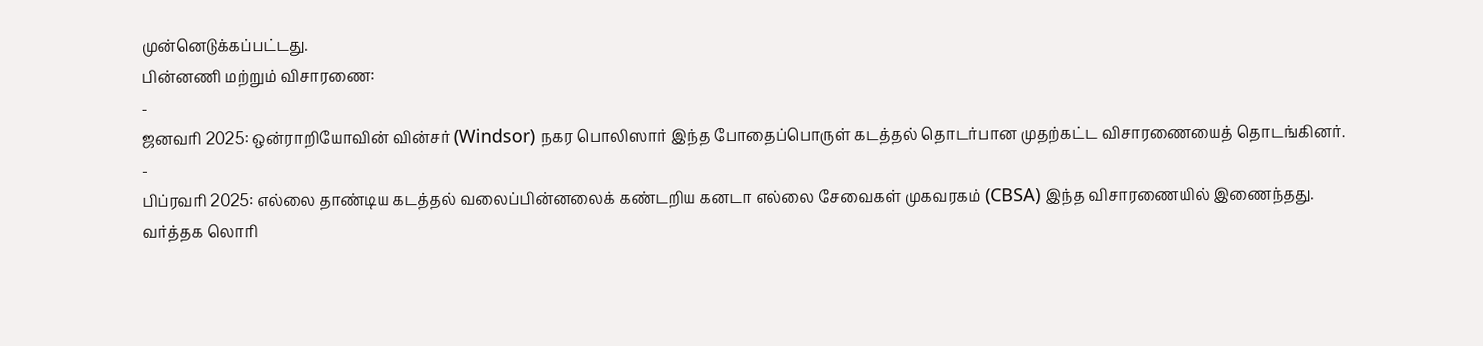முன்னெடுக்கப்பட்டது.
பின்னணி மற்றும் விசாரணை:
-
ஜனவரி 2025: ஒன்ராறியோவின் வின்சர் (Windsor) நகர பொலிஸார் இந்த போதைப்பொருள் கடத்தல் தொடர்பான முதற்கட்ட விசாரணையைத் தொடங்கினர்.
-
பிப்ரவரி 2025: எல்லை தாண்டிய கடத்தல் வலைப்பின்னலைக் கண்டறிய கனடா எல்லை சேவைகள் முகவரகம் (CBSA) இந்த விசாரணையில் இணைந்தது.
வர்த்தக லொரி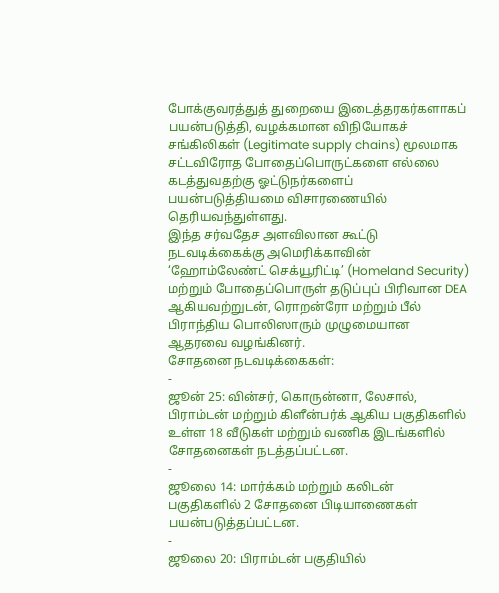போக்குவரத்துத் துறையை இடைத்தரகர்களாகப் பயன்படுத்தி, வழக்கமான விநியோகச் சங்கிலிகள் (Legitimate supply chains) மூலமாக சட்டவிரோத போதைப்பொருட்களை எல்லை கடத்துவதற்கு ஓட்டுநர்களைப் பயன்படுத்தியமை விசாரணையில் தெரியவந்துள்ளது.
இந்த சர்வதேச அளவிலான கூட்டு நடவடிக்கைக்கு அமெரிக்காவின் ‘ஹோம்லேண்ட் செக்யூரிட்டி’ (Homeland Security) மற்றும் போதைப்பொருள் தடுப்புப் பிரிவான DEA ஆகியவற்றுடன், ரொறன்ரோ மற்றும் பீல் பிராந்திய பொலிஸாரும் முழுமையான ஆதரவை வழங்கினர்.
சோதனை நடவடிக்கைகள்:
-
ஜூன் 25: வின்சர், கொருன்னா, லேசால், பிராம்டன் மற்றும் கிளீன்பர்க் ஆகிய பகுதிகளில் உள்ள 18 வீடுகள் மற்றும் வணிக இடங்களில் சோதனைகள் நடத்தப்பட்டன.
-
ஜூலை 14: மார்க்கம் மற்றும் கலிடன் பகுதிகளில் 2 சோதனை பிடியாணைகள் பயன்படுத்தப்பட்டன.
-
ஜூலை 20: பிராம்டன் பகுதியில்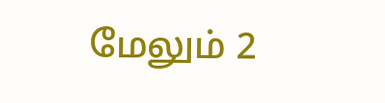மேலும் 2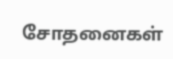சோதனைகள்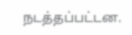நடத்தப்பட்டன.